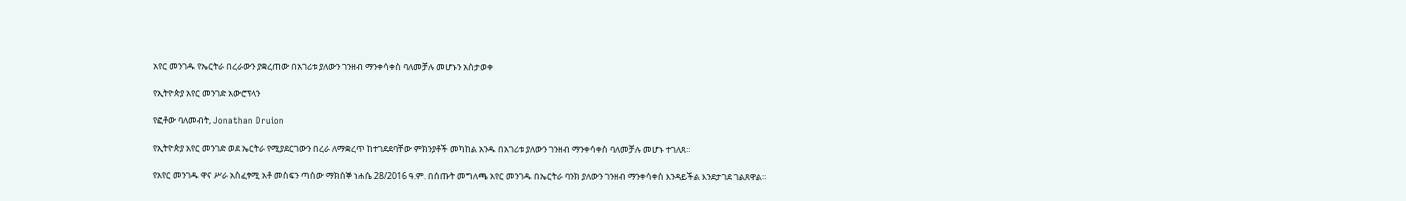አየር መንገዱ የኤርትራ በረራውን ያቋረጠው በአገሪቱ ያለውን ገንዘብ ማንቀሳቀስ ባለመቻሉ መሆኑን አስታወቀ

የኢትዮጵያ አየር መንገድ አውሮፕላን

የፎቶው ባለመብት, Jonathan Druion

የኢትዮጵያ አየር መንገድ ወደ ኤርትራ የሚያደርገውን በረራ ለማቋረጥ ከተገደደባቸው ምክንያቶች መካከል አንዱ በአገሪቱ ያለውን ገንዘብ ማንቀሳቀስ ባለመቻሉ መሆኑ ተገለጸ።

የአየር መንገዱ ዋና ሥራ አስፈፃሚ አቶ መስፍን ጣሰው ማክሰኞ ነሐሴ 28/2016 ዓ.ም. በሰጡት መግለጫ አየር መንገዱ በኤርትራ ባንክ ያለውን ገንዘብ ማንቀሳቀስ እንዳይችል እንደታገደ ገልጸዋል።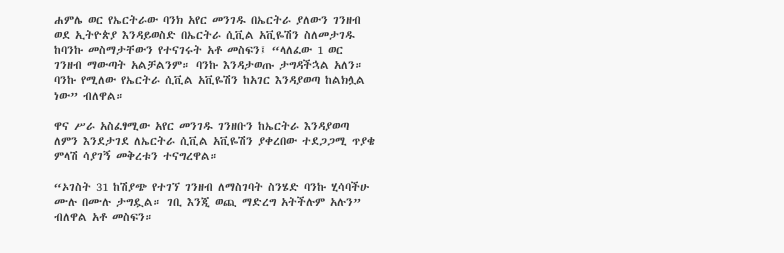ሐምሌ ወር የኤርትራው ባንክ አየር መንገዱ በኤርትራ ያለውን ገንዘብ ወደ ኢትዮጵያ እንዳይወስድ በኤርትራ ሲቪል አቪዬሽን ስለመታገዱ ከባንኩ መስማታቸውን የተናገሩት አቶ መስፍን፤ “ላለፈው 1 ወር ገንዘብ ማውጣት አልቻልንም። ባንኩ እንዳታወጡ ታግዳችኋል አለን። ባንኩ የሚለው የኤርትራ ሲቪል አቪዬሽን ከአገር እንዳያወጣ ከልክሏል ነው” ብለዋል።

ዋና ሥራ አስፈፃሚው አየር መንገዱ ገንዘቡን ከኤርትራ እንዳያወጣ ለምን እንደታገደ ለኤርትራ ሲቪል አቪዬሽን ያቀረበው ተደጋጋሚ ጥያቄ ምላሽ ሳያገኝ መቅረቱን ተናግረዋል።

“ኦገስት 31 ከሽያጭ የተገኘ ገንዘብ ለማስገባት ስንሄድ ባንኩ ሂሳባችሁ ሙሉ በሙሉ ታግዷል። ገቢ እንጂ ወጪ ማድረግ አትችሉም አሉን” ብለዋል አቶ መስፍን።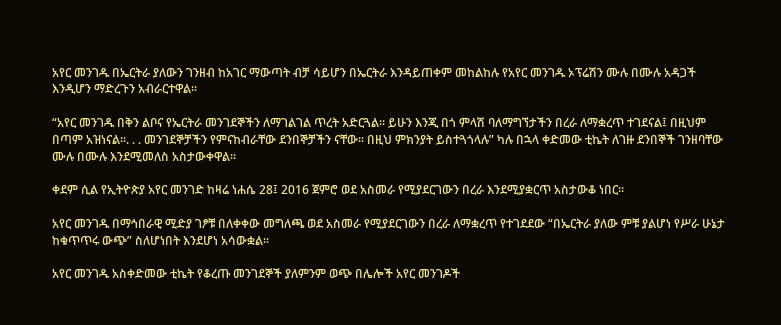አየር መንገዱ በኤርትራ ያለውን ገንዘብ ከአገር ማውጣት ብቻ ሳይሆን በኤርትራ እንዳይጠቀም መከልከሉ የአየር መንገዱ ኦፕሬሽን ሙሉ በሙሉ አዳጋች እንዲሆን ማድረጉን አብራርተዋል።

“አየር መንገዱ በቅን ልቦና የኤርትራ መንገደኞችን ለማገልገል ጥረት አድርጓል። ይሁን እንጂ በጎ ምላሽ ባለማግኘታችን በረራ ለማቋረጥ ተገደናል፤ በዚህም በጣም አዝነናል።. . . መንገደኞቻችን የምናከብራቸው ደንበኞቻችን ናቸው። በዚህ ምክንያት ይስተጓጎላሉ” ካሉ በኋላ ቀድመው ቲኬት ለገዙ ደንበኞች ገንዘባቸው ሙሉ በሙሉ እንደሚመለስ አስታውቀዋል።

ቀደም ሲል የኢትዮጵያ አየር መንገድ ከዛሬ ነሐሴ 28፤ 2016 ጀምሮ ወደ አስመራ የሚያደርገውን በረራ እንደሚያቋርጥ አስታውቆ ነበር።

አየር መንገዱ በማኅበራዊ ሚድያ ገፆቹ በለቀቀው መግለጫ ወደ አስመራ የሚያደርገውን በረራ ለማቋረጥ የተገደደው “በኤርትራ ያለው ምቹ ያልሆነ የሥራ ሁኔታ ከቁጥጥሩ ውጭ” ስለሆነበት እንደሆነ አሳውቋል።

አየር መንገዱ አስቀድመው ቲኬት የቆረጡ መንገደኞች ያለምንም ወጭ በሌሎች አየር መንገዶች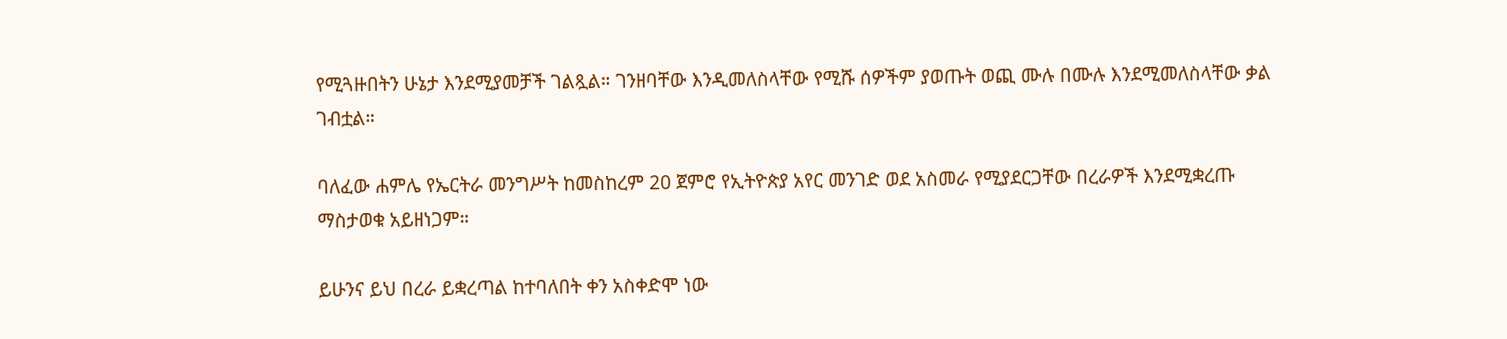የሚጓዙበትን ሁኔታ እንደሚያመቻች ገልጿል። ገንዘባቸው እንዲመለስላቸው የሚሹ ሰዎችም ያወጡት ወጪ ሙሉ በሙሉ እንደሚመለስላቸው ቃል ገብቷል።

ባለፈው ሐምሌ የኤርትራ መንግሥት ከመስከረም 20 ጀምሮ የኢትዮጵያ አየር መንገድ ወደ አስመራ የሚያደርጋቸው በረራዎች እንደሚቋረጡ ማስታወቁ አይዘነጋም።

ይሁንና ይህ በረራ ይቋረጣል ከተባለበት ቀን አስቀድሞ ነው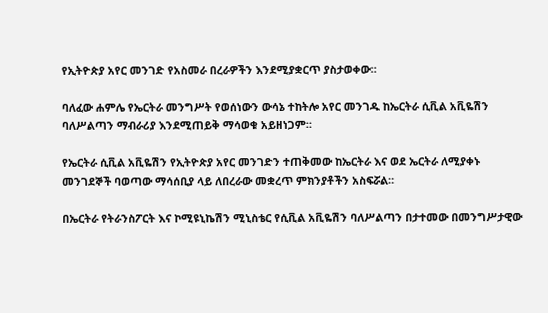የኢትዮጵያ አየር መንገድ የአስመራ በረራዎችን እንደሚያቋርጥ ያስታወቀው።

ባለፈው ሐምሌ የኤርትራ መንግሥት የወሰነውን ውሳኔ ተከትሎ አየር መንገዱ ከኤርትራ ሲቪል አቪዬሽን ባለሥልጣን ማብራሪያ እንደሚጠይቅ ማሳወቁ አይዘነጋም።

የኤርትራ ሲቪል አቪዬሽን የኢትዮጵያ አየር መንገድን ተጠቅመው ከኤርትራ እና ወደ ኤርትራ ለሚያቀኑ መንገደኞች ባወጣው ማሳሰቢያ ላይ ለበረራው መቋረጥ ምክንያቶችን አስፍሯል።

በኤርትራ የትራንስፖርት እና ኮሚዩኒኬሽን ሚኒስቴር የሲቪል አቪዬሽን ባለሥልጣን በታተመው በመንግሥታዊው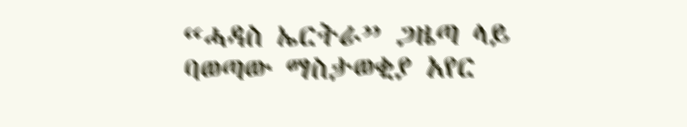“ሓዳስ ኤርትራ” ጋዜጣ ላይ ባወጣው ማስታወቂያ አየር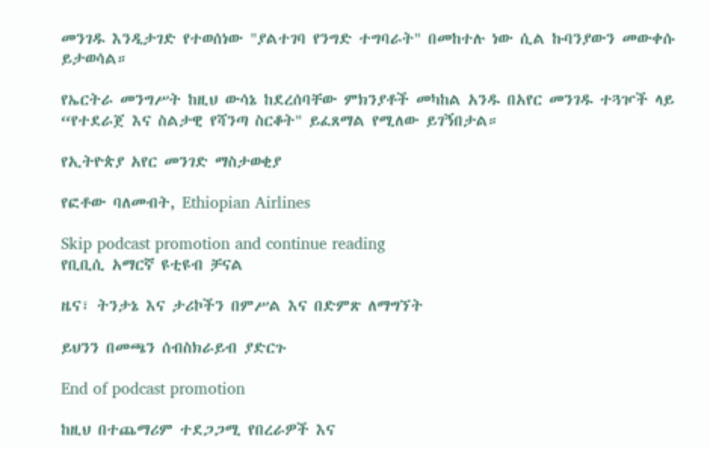መንገዱ እንዲታገድ የተወሰነው "ያልተገባ የንግድ ተግባራት" በመከተሉ ነው ሲል ኩባንያውን መውቀሱ ይታወሳል።

የኤርትራ መንግሥት ከዚህ ውሳኔ ከደረሰባቸው ምክንያቶች መካከል አንዱ በአየር መንገዱ ተጓዦች ላይ “የተደራጀ እና ስልታዊ የሻንጣ ስርቆት" ይፈጸማል የሚለው ይገኝበታል።

የኢትዮጵያ አየር መንገድ ማስታወቂያ

የፎቶው ባለመብት, Ethiopian Airlines

Skip podcast promotion and continue reading
የቢቢሲ አማርኛ ዩቲዩብ ቻናል

ዜና፣ ትንታኔ እና ታሪኮችን በምሥል እና በድምጽ ለማግኘት

ይህንን በመጫን ሰብስክራይብ ያድርጉ

End of podcast promotion

ከዚህ በተጨማሪም ተደጋጋሚ የበረራዎች እና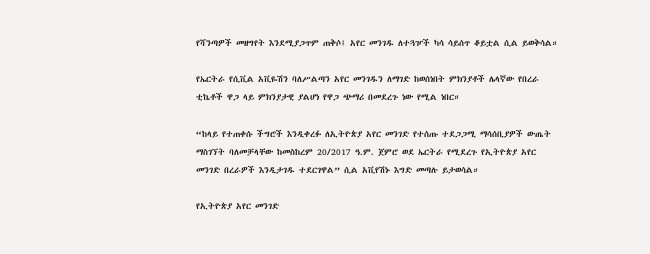የሻንጣዎች መዘግየት እንደሚያጋጥም ጠቅሶ፤ አየር መንገዱ ለተጓዦች ካሳ ሳይሰጥ ቆይቷል ሲል ይወቅሳል።

የኤርትራ የሲቪል አቪዬሽን ባለሥልጣን አየር መንገዱን ለማገድ ከወሰነበት ምክንያቶች ሌላኛው የበረራ ቲኬቶች ዋጋ ላይ ምክንያታዊ ያልሆነ የዋጋ ጭማሪ በመደረጉ ነው የሚል ነበር።

“ከላይ የተጠቀሱ ችግሮች እንዲቀረፉ ለኢትዮጵያ አየር መንገድ የተሰጡ ተደጋጋሚ ማሳሰቢያዎች ውጤት ማስገኘት ባለመቻላቸው ከመስከረም 20/2017 ዓ.ም. ጀምሮ ወደ ኤርትራ የሚደረጉ የኢትዮጵያ አየር መንገድ በረራዎች እንዲታገዱ ተደርገዋል” ሲል አቪየሽኑ እግድ መጣሉ ይታወሳል።

የኢትዮጵያ አየር መንገድ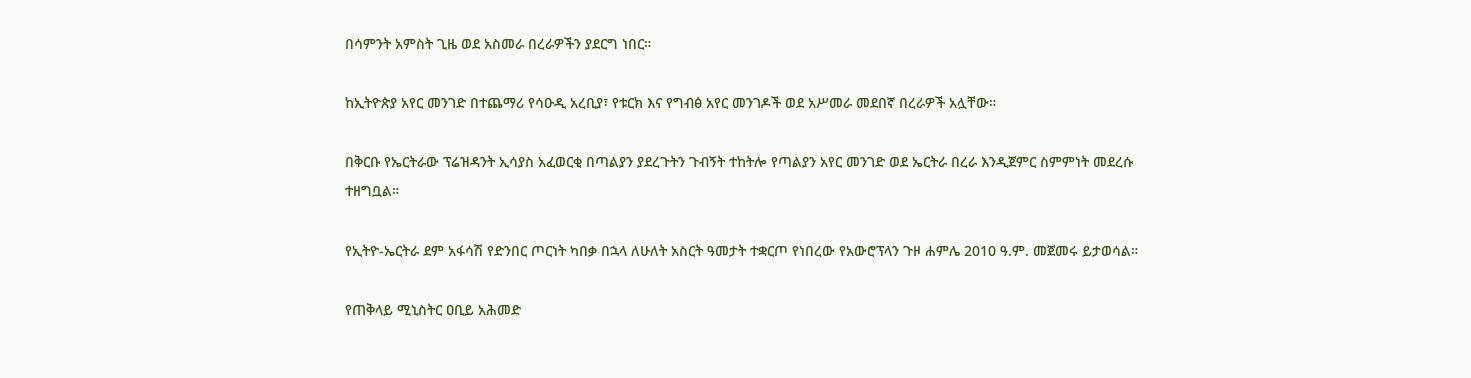በሳምንት አምስት ጊዜ ወደ አስመራ በረራዎችን ያደርግ ነበር።

ከኢትዮጵያ አየር መንገድ በተጨማሪ የሳዑዲ አረቢያ፣ የቱርክ እና የግብፅ አየር መንገዶች ወደ አሥመራ መደበኛ በረራዎች አሏቸው።

በቅርቡ የኤርትራው ፕሬዝዳንት ኢሳያስ አፈወርቂ በጣልያን ያደረጉትን ጉብኝት ተከትሎ የጣልያን አየር መንገድ ወደ ኤርትራ በረራ እንዲጀምር ስምምነት መደረሱ ተዘግቧል።

የኢትዮ-ኤርትራ ደም አፋሳሽ የድንበር ጦርነት ካበቃ በኋላ ለሁለት አስርት ዓመታት ተቋርጦ የነበረው የአውሮፕላን ጉዞ ሐምሌ 2010 ዓ.ም. መጀመሩ ይታወሳል።

የጠቅላይ ሚኒስትር ዐቢይ አሕመድ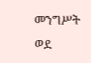መንግሥት ወደ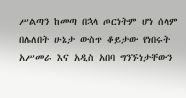ሥልጣን ከመጣ በኋላ ጦርነትም ሆነ ሰላም በሌለበት ሁኔታ ውስጥ ቆይታው የነበሩት አሥመራ እና አዲስ አበባ ግንኙነታቸውን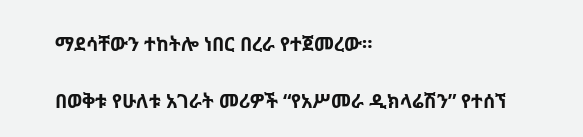ማደሳቸውን ተከትሎ ነበር በረራ የተጀመረው።

በወቅቱ የሁለቱ አገራት መሪዎች “የአሥመራ ዲክላሬሽን” የተሰኘ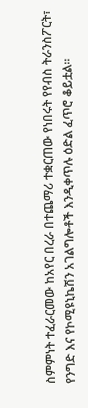ስምምነት ተፈራርመው ከአየር በረራ በተጨማሪ ተቋርጠው የነበሩት የየብስ ትራንስፖርት፣ የንግድ እና የኮሚዩኒኬሽን አገልግሎቶች እንዲቀጥሉ ዕድል ፈጥሮ ቆይቷል።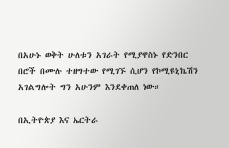በአሁኑ ወቅት ሁለቱን አገራት የሚያዋስኑ የድንበር በሮች በሙሉ ተዘግተው የሚገኙ ሲሆን የኮሚዩኒኬሽን አገልግሎት ግን አሁንም እንደቀጠለ ነው።

በኢትዮጵያ እና ኤርትራ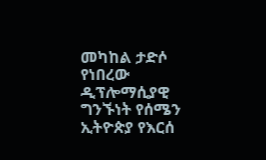መካከል ታድሶ የነበረው ዲፕሎማሲያዊ ግንኙነት የሰሜን ኢትዮጵያ የእርሰ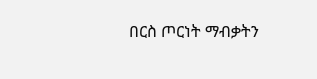በርስ ጦርነት ማብቃትን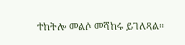ተከትሎ መልሶ መሻከሩ ይገለጻል።